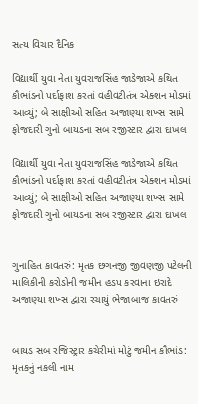સત્ય વિચાર દૈનિક

વિદ્યાર્થી યુવા નેતા યુવરાજસિંહ જાડેજાએ કથિત કૌભાંડનો પર્દાફાશ કરતાં વહીવટીતંત્ર એક્શન મોડમાં આવ્યું; બે સાક્ષીઓ સહિત અજાણ્યા શખ્સ સામે ફોજદારી ગુનો બાયડના સબ રજીસ્ટાર દ્વારા દાખલ

વિદ્યાર્થી યુવા નેતા યુવરાજસિંહ જાડેજાએ કથિત કૌભાંડનો પર્દાફાશ કરતાં વહીવટીતંત્ર એક્શન મોડમાં આવ્યું; બે સાક્ષીઓ સહિત અજાણ્યા શખ્સ સામે ફોજદારી ગુનો બાયડના સબ રજીસ્ટાર દ્વારા દાખલ


ગુનાહિત કાવતરું: મૃતક છગનજી જીવણજી પટેલની માલિકીની કરોડોની જમીન હડપ કરવાના ઇરાદે અજાણ્યા શખ્સ દ્વારા રચાયું ભેજાબાજ કાવતરું


બાયડ સબ રજિસ્ટ્રાર કચેરીમાં મોટું જમીન કૌભાંડ: મૃતકનું નકલી નામ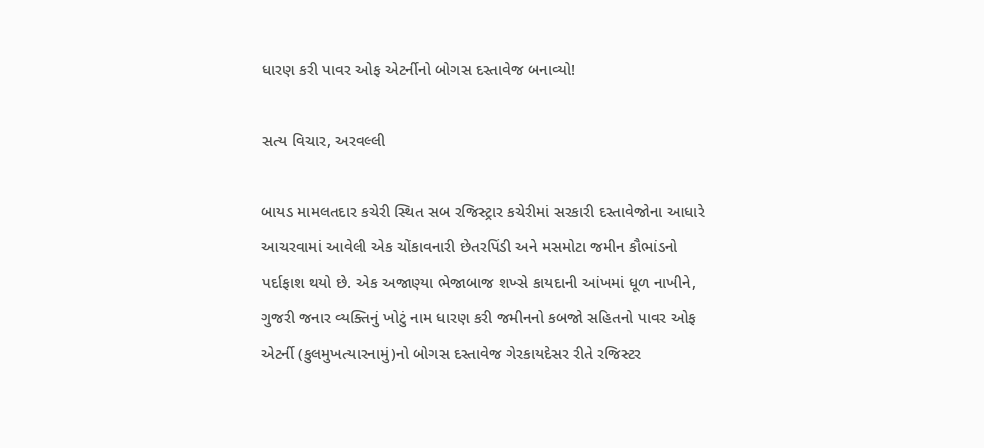ધારણ કરી પાવર ઓફ એટર્નીનો બોગસ દસ્તાવેજ બનાવ્યો!

સત્ય વિચાર, અરવલ્લી

બાયડ મામલતદાર કચેરી સ્થિત સબ રજિસ્ટ્રાર કચેરીમાં સરકારી દસ્તાવેજોના આધારે આચરવામાં આવેલી એક ચોંકાવનારી છેતરપિંડી અને મસમોટા જમીન કૌભાંડનો પર્દાફાશ થયો છે. એક અજાણ્યા ભેજાબાજ શખ્સે કાયદાની આંખમાં ધૂળ નાખીને, ગુજરી જનાર વ્યક્તિનું ખોટું નામ ધારણ કરી જમીનનો કબજો સહિતનો પાવર ઓફ એટર્ની (કુલમુખત્યારનામું)નો બોગસ દસ્તાવેજ ગેરકાયદેસર રીતે રજિસ્ટર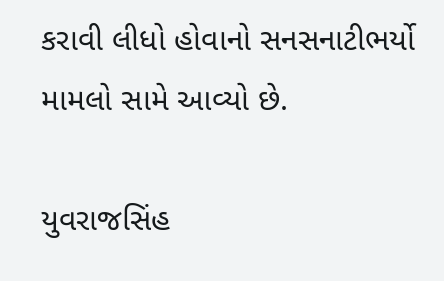કરાવી લીધો હોવાનો સનસનાટીભર્યો મામલો સામે આવ્યો છે.

યુવરાજસિંહ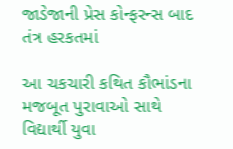જાડેજાની પ્રેસ કોન્ફરન્સ બાદ તંત્ર હરકતમાં

આ ચકચારી કથિત કૌભાંડના મજબૂત પુરાવાઓ સાથે વિદ્યાર્થી યુવા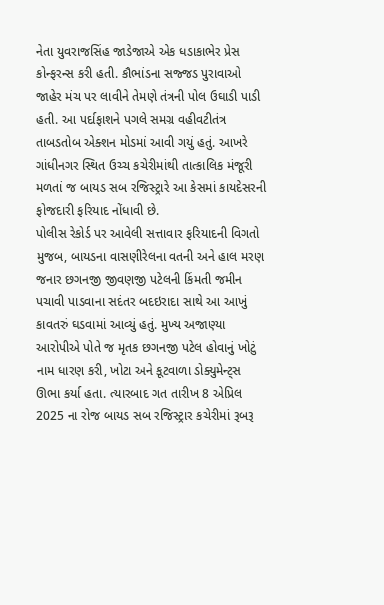નેતા યુવરાજસિંહ જાડેજાએ એક ધડાકાભેર પ્રેસ કોન્ફરન્સ કરી હતી. કૌભાંડના સજ્જડ પુરાવાઓ જાહેર મંચ પર લાવીને તેમણે તંત્રની પોલ ઉઘાડી પાડી હતી. આ પર્દાફાશને પગલે સમગ્ર વહીવટીતંત્ર તાબડતોબ એક્શન મોડમાં આવી ગયું હતું. આખરે ગાંધીનગર સ્થિત ઉચ્ચ કચેરીમાંથી તાત્કાલિક મંજૂરી મળતાં જ બાયડ સબ રજિસ્ટ્રારે આ કેસમાં કાયદેસરની ફોજદારી ફરિયાદ નોંધાવી છે.
પોલીસ રેકોર્ડ પર આવેલી સત્તાવાર ફરિયાદની વિગતો મુજબ, બાયડના વાસણીરેલના વતની અને હાલ મરણ જનાર છગનજી જીવણજી પટેલની કિંમતી જમીન પચાવી પાડવાના સદંતર બદઇરાદા સાથે આ આખું કાવતરું ઘડવામાં આવ્યું હતું. મુખ્ય અજાણ્યા આરોપીએ પોતે જ મૃતક છગનજી પટેલ હોવાનું ખોટું નામ ધારણ કરી, ખોટા અને કૂટવાળા ડોક્યુમેન્ટ્સ ઊભા કર્યા હતા. ત્યારબાદ ગત તારીખ 8 એપ્રિલ 2025 ના રોજ બાયડ સબ રજિસ્ટ્રાર કચેરીમાં રૂબરૂ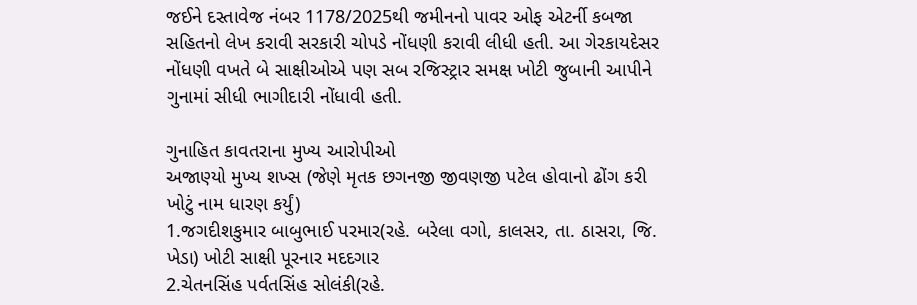જઈને દસ્તાવેજ નંબર 1178/2025થી જમીનનો પાવર ઓફ એટર્ની કબજા સહિતનો લેખ કરાવી સરકારી ચોપડે નોંધણી કરાવી લીધી હતી. આ ગેરકાયદેસર નોંધણી વખતે બે સાક્ષીઓએ પણ સબ રજિસ્ટ્રાર સમક્ષ ખોટી જુબાની આપીને ગુનામાં સીધી ભાગીદારી નોંધાવી હતી.

ગુનાહિત કાવતરાના મુખ્ય આરોપીઓ
અજાણ્યો મુખ્ય શખ્સ (જેણે મૃતક છગનજી જીવણજી પટેલ હોવાનો ઢોંગ કરી ખોટું નામ ધારણ કર્યું)
1.જગદીશકુમાર બાબુભાઈ પરમાર(રહે. બરેલા વગો, કાલસર, તા. ઠાસરા, જિ. ખેડા) ખોટી સાક્ષી પૂરનાર મદદગાર
2.ચેતનસિંહ પર્વતસિંહ સોલંકી(રહે.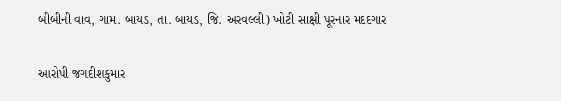બીબીની વાવ, ગામ. બાયડ, તા. બાયડ, જિ. અરવલ્લી) ખોટી સાક્ષી પૂરનાર મદદગાર


આરોપી જગદીશકુમાર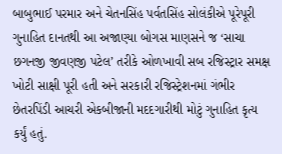બાબુભાઈ પરમાર અને ચેતનસિંહ પર્વતસિંહ સોલંકીએ પૂરેપૂરી ગુનાહિત દાનતથી આ અજાણ્યા બોગસ માણસને જ ‘સાચા છગનજી જીવણજી પટેલ’ તરીકે ઓળખાવી સબ રજિસ્ટ્રાર સમક્ષ ખોટી સાક્ષી પૂરી હતી અને સરકારી રજિસ્ટ્રેશનમાં ગંભીર છેતરપિંડી આચરી એકબીજાની મદદગારીથી મોટું ગુનાહિત કૃત્ય કર્યું હતું.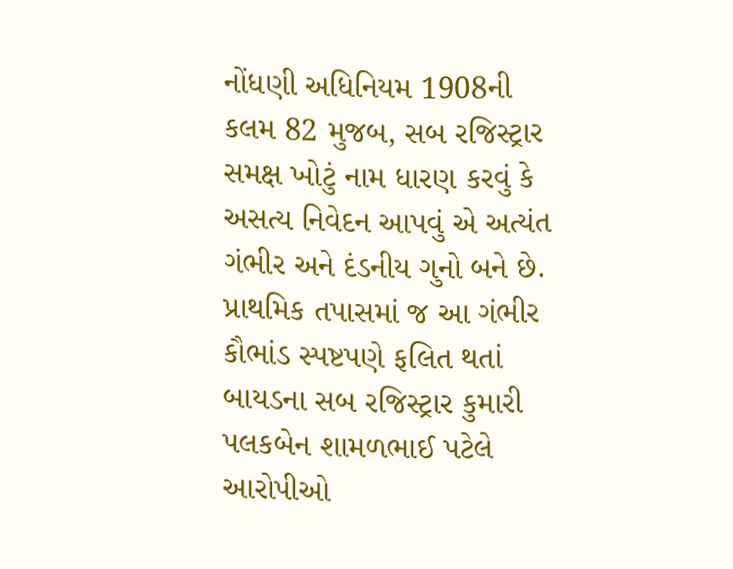નોંધણી અધિનિયમ 1908ની કલમ 82 મુજબ, સબ રજિસ્ટ્રાર સમક્ષ ખોટું નામ ધારણ કરવું કે અસત્ય નિવેદન આપવું એ અત્યંત ગંભીર અને દંડનીય ગુનો બને છે. પ્રાથમિક તપાસમાં જ આ ગંભીર કૌભાંડ સ્પષ્ટપણે ફલિત થતાં બાયડના સબ રજિસ્ટ્રાર કુમારી પલકબેન શામળભાઈ પટેલે આરોપીઓ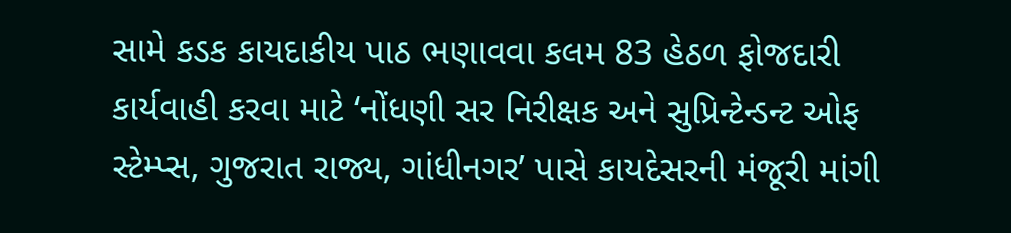સામે કડક કાયદાકીય પાઠ ભણાવવા કલમ 83 હેઠળ ફોજદારી કાર્યવાહી કરવા માટે ‘નોંધણી સર નિરીક્ષક અને સુપ્રિન્ટેન્ડન્ટ ઓફ સ્ટેમ્પ્સ, ગુજરાત રાજ્ય, ગાંધીનગર’ પાસે કાયદેસરની મંજૂરી માંગી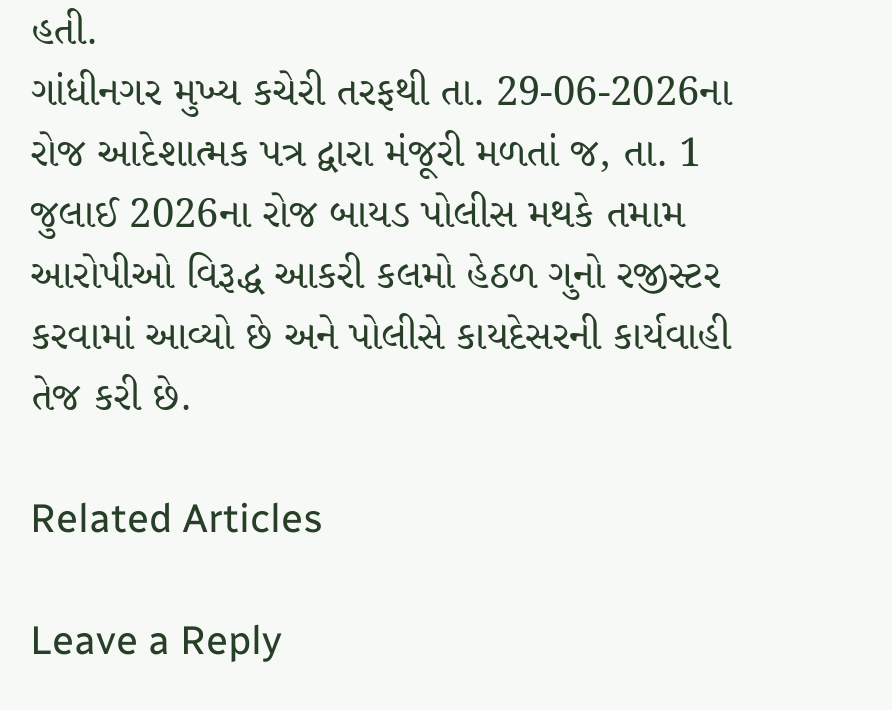હતી.
ગાંધીનગર મુખ્ય કચેરી તરફથી તા. 29-06-2026ના રોજ આદેશાત્મક પત્ર દ્વારા મંજૂરી મળતાં જ, તા. 1 જુલાઈ 2026ના રોજ બાયડ પોલીસ મથકે તમામ આરોપીઓ વિરૂદ્ધ આકરી કલમો હેઠળ ગુનો રજીસ્ટર કરવામાં આવ્યો છે અને પોલીસે કાયદેસરની કાર્યવાહી તેજ કરી છે.

Related Articles

Leave a Reply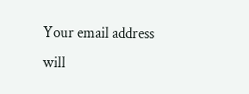Your email address will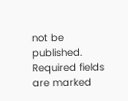not be published. Required fields are marked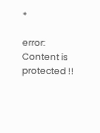*

error: Content is protected !!